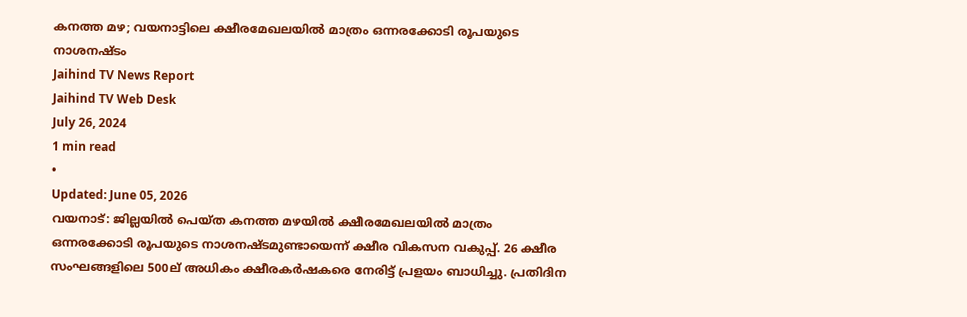കനത്ത മഴ; വയനാട്ടിലെ ക്ഷീരമേഖലയിൽ മാത്രം ഒന്നരക്കോടി രൂപയുടെ നാശനഷ്ടം
Jaihind TV News Report
Jaihind TV Web Desk
July 26, 2024
1 min read
•
Updated: June 05, 2026
വയനാട്: ജില്ലയിൽ പെയ്ത കനത്ത മഴയിൽ ക്ഷീരമേഖലയിൽ മാത്രം ഒന്നരക്കോടി രൂപയുടെ നാശനഷ്ടമുണ്ടായെന്ന് ക്ഷീര വികസന വകുപ്പ്. 26 ക്ഷീര സംഘങ്ങളിലെ 500ല് അധികം ക്ഷീരകർഷകരെ നേരിട്ട് പ്രളയം ബാധിച്ചു. പ്രതിദിന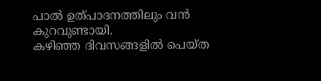പാൽ ഉത്പാദനത്തിലും വൻ കുറവുണ്ടായി.
കഴിഞ്ഞ ദിവസങ്ങളിൽ പെയ്ത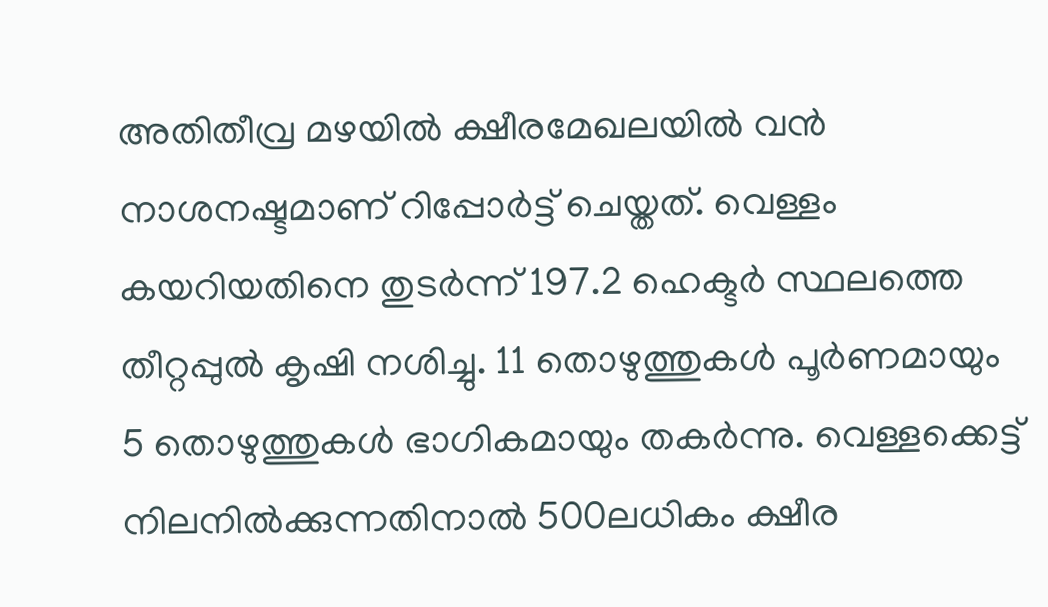അതിതീവ്ര മഴയിൽ ക്ഷീരമേഖലയിൽ വൻ നാശനഷ്ടമാണ് റിപ്പോർട്ട് ചെയ്തത്. വെള്ളം കയറിയതിനെ തുടർന്ന് 197.2 ഹെക്ടർ സ്ഥലത്തെ തീറ്റപ്പുൽ കൃഷി നശിച്ചു. 11 തൊഴുത്തുകൾ പൂർണമായും 5 തൊഴുത്തുകൾ ഭാഗികമായും തകർന്നു. വെള്ളക്കെട്ട് നിലനിൽക്കുന്നതിനാൽ 500ലധികം ക്ഷീര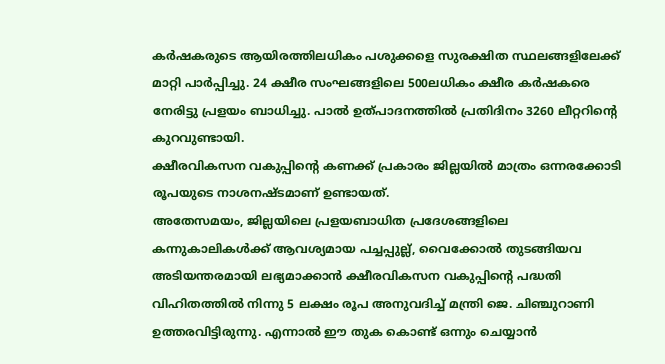കർഷകരുടെ ആയിരത്തിലധികം പശുക്കളെ സുരക്ഷിത സ്ഥലങ്ങളിലേക്ക് മാറ്റി പാർപ്പിച്ചു. 24 ക്ഷീര സംഘങ്ങളിലെ 500ലധികം ക്ഷീര കർഷകരെ നേരിട്ടു പ്രളയം ബാധിച്ചു. പാൽ ഉത്പാദനത്തിൽ പ്രതിദിനം 3260 ലീറ്ററിന്റെ കുറവുണ്ടായി.
ക്ഷീരവികസന വകുപ്പിന്റെ കണക്ക് പ്രകാരം ജില്ലയിൽ മാത്രം ഒന്നരക്കോടി രൂപയുടെ നാശനഷ്ടമാണ് ഉണ്ടായത്.
അതേസമയം, ജില്ലയിലെ പ്രളയബാധിത പ്രദേശങ്ങളിലെ കന്നുകാലികൾക്ക് ആവശ്യമായ പച്ചപ്പുല്ല്, വൈക്കോൽ തുടങ്ങിയവ അടിയന്തരമായി ലഭ്യമാക്കാൻ ക്ഷീരവികസന വകുപ്പിന്റെ പദ്ധതി വിഹിതത്തിൽ നിന്നു 5 ലക്ഷം രൂപ അനുവദിച്ച് മന്ത്രി ജെ. ചിഞ്ചുറാണി ഉത്തരവിട്ടിരുന്നു. എന്നാൽ ഈ തുക കൊണ്ട് ഒന്നും ചെയ്യാൻ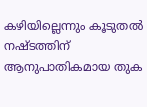കഴിയില്ലെന്നും കൂടുതൽ നഷ്ടത്തിന് ആനുപാതികമായ തുക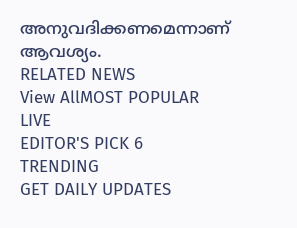അനുവദിക്കണമെന്നാണ് ആവശ്യം.
RELATED NEWS
View AllMOST POPULAR
LIVE
EDITOR'S PICK 6
TRENDING
GET DAILY UPDATES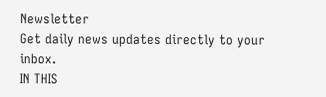Newsletter
Get daily news updates directly to your inbox.
IN THIS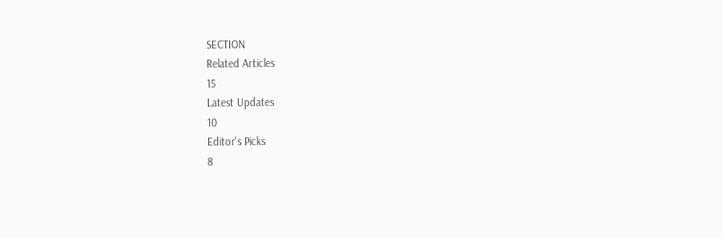SECTION
Related Articles
15
Latest Updates
10
Editor's Picks
8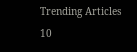Trending Articles
10